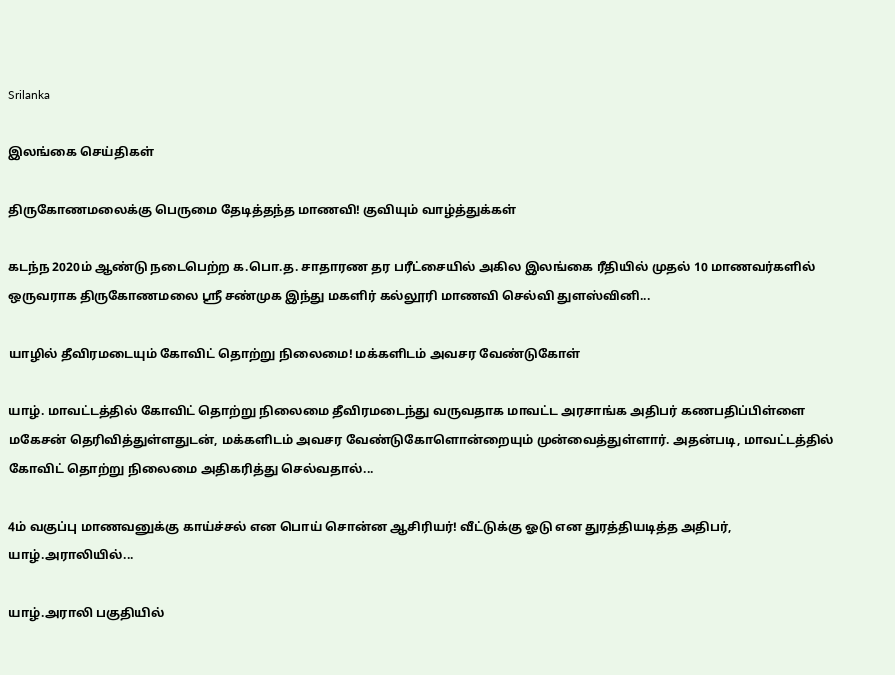Srilanka

இலங்கை செய்திகள்

திருகோணமலைக்கு பெருமை தேடித்தந்த மாணவி! குவியும் வாழ்த்துக்கள்

கடந்ந 2020ம் ஆண்டு நடைபெற்ற க.பொ.த. சாதாரண தர பரீட்சையில் அகில இலங்கை ரீதியில் முதல் 10 மாணவர்களில் ஒருவராக திருகோணமலை ஸ்ரீ சண்முக இந்து மகளிர் கல்லூரி மாணவி செல்வி துளஸ்வினி...

யாழில் தீவிரமடையும் கோவிட் தொற்று நிலைமை! மக்களிடம் அவசர வேண்டுகோள்

யாழ். மாவட்டத்தில் கோவிட் தொற்று நிலைமை தீவிரமடைந்து வருவதாக மாவட்ட அரசாங்க அதிபர் கணபதிப்பிள்ளை மகேசன் தெரிவித்துள்ளதுடன், மக்களிடம் அவசர வேண்டுகோளொன்றையும் முன்வைத்துள்ளார். அதன்படி, மாவட்டத்தில் கோவிட் தொற்று நிலைமை அதிகரித்து செல்வதால்...

4ம் வகுப்பு மாணவனுக்கு காய்ச்சல் என பொய் சொன்ன ஆசிரியர்! வீட்டுக்கு ஓடு என துரத்தியடித்த அதிபர், யாழ்.அராலியில்...

யாழ்.அராலி பகுதியில்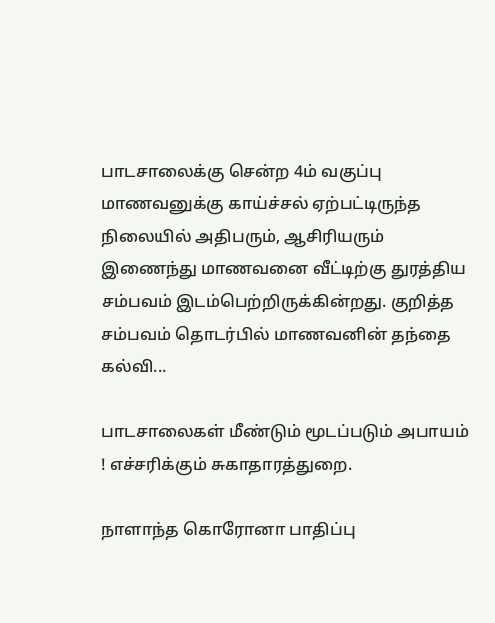பாடசாலைக்கு சென்ற 4ம் வகுப்பு மாணவனுக்கு காய்ச்சல் ஏற்பட்டிருந்த நிலையில் அதிபரும், ஆசிரியரும் இணைந்து மாணவனை வீட்டிற்கு துரத்திய சம்பவம் இடம்பெற்றிருக்கின்றது. குறித்த சம்பவம் தொடர்பில் மாணவனின் தந்தை கல்வி...

பாடசாலைகள் மீண்டும் மூடப்படும் அபாயம் ! எச்சரிக்கும் சுகாதாரத்துறை.

நாளாந்த கொரோனா பாதிப்பு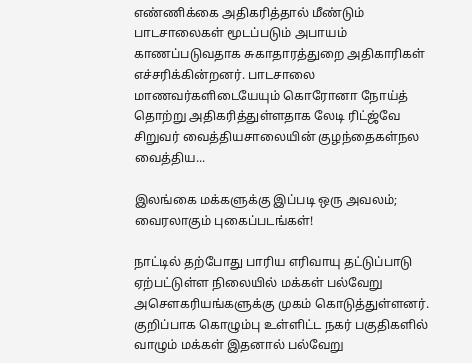எண்ணிக்கை அதிகரித்தால் மீண்டும் பாடசாலைகள் மூடப்படும் அபாயம் காணப்படுவதாக சுகாதாரத்துறை அதிகாரிகள் எச்சரிக்கின்றனர். பாடசாலை மாணவர்களிடையேயும் கொரோனா நோய்த் தொற்று அதிகரித்துள்ளதாக லேடி ரிட்ஜ்வே சிறுவர் வைத்தியசாலையின் குழந்தைகள்நல வைத்திய...

இலங்கை மக்களுக்கு இப்படி ஒரு அவலம்; வைரலாகும் புகைப்படங்கள்!

நாட்டில் தற்போது பாரிய எரிவாயு தட்டுப்பாடு ஏற்பட்டுள்ள நிலையில் மக்கள் பல்வேறு அசௌகரியங்களுக்கு முகம் கொடுத்துள்ளனர். குறிப்பாக கொழும்பு உள்ளிட்ட நகர் பகுதிகளில் வாழும் மக்கள் இதனால் பல்வேறு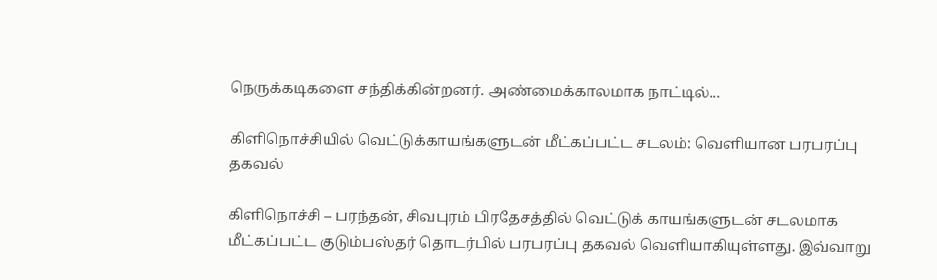நெருக்கடிகளை சந்திக்கின்றனர். அண்மைக்காலமாக நாட்டில்...

கிளிநொச்சியில் வெட்டுக்காயங்களுடன் மீட்கப்பட்ட சடலம்: வெளியான பரபரப்பு தகவல்

கிளிநொச்சி – பரந்தன், சிவபுரம் பிரதேசத்தில் வெட்டுக் காயங்களுடன் சடலமாக மீட்கப்பட்ட குடும்பஸ்தர் தொடர்பில் பரபரப்பு தகவல் வெளியாகியுள்ளது. இவ்வாறு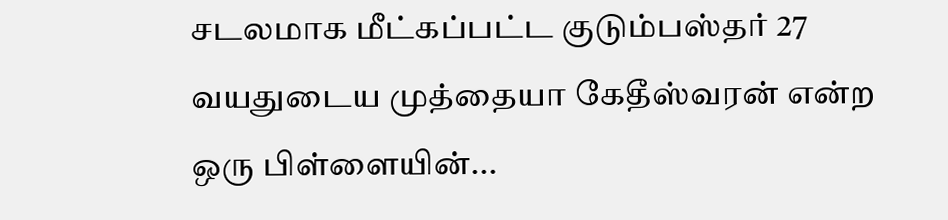சடலமாக மீட்கப்பட்ட குடும்பஸ்தர் 27 வயதுடைய முத்தையா கேதீஸ்வரன் என்ற ஒரு பிள்ளையின்...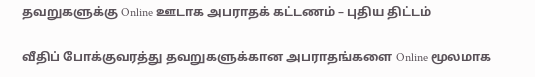தவறுகளுக்கு Online ஊடாக அபராதக் கட்டணம் – புதிய திட்டம்

வீதிப் போக்குவரத்து தவறுகளுக்கான அபராதங்களை Online மூலமாக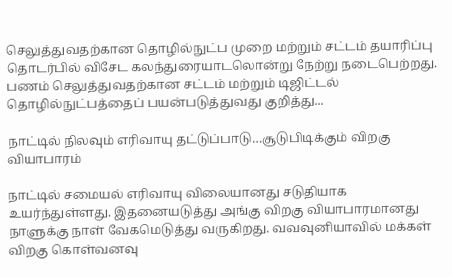செலுத்துவதற்கான தொழில்நுட்ப முறை மற்றும் சட்டம் தயாரிப்பு தொடர்பில் விசேட கலந்துரையாடலொன்று நேற்று நடைபெற்றது. பணம் செலுத்துவதற்கான சட்டம் மற்றும் டிஜிட்டல் தொழில்நுட்பத்தைப் பயன்படுத்துவது குறித்து...

நாட்டில் நிலவும் எரிவாயு தட்டுப்பாடு…சூடுபிடிக்கும் விறகு வியாபாரம்

நாட்டில் சமையல் எரிவாயு விலையானது சடுதியாக உயர்ந்துள்ளது. இதனையடுத்து அங்கு விறகு வியாபாரமானது நாளுக்கு நாள் வேகமெடுத்து வருகிறது. வவவுனியாவில் மக்கள் விறகு கொள்வனவு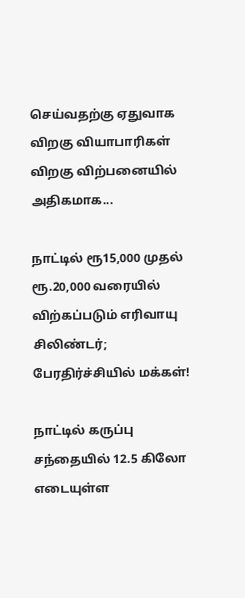செய்வதற்கு ஏதுவாக விறகு வியாபாரிகள் விறகு விற்பனையில் அதிகமாக...

நாட்டில் ரூ15,000 முதல் ரூ.20,000 வரையில் விற்கப்படும் எரிவாயு சிலிண்டர்; பேரதிர்ச்சியில் மக்கள்!

நாட்டில் கருப்பு சந்தையில் 12.5 கிலோ எடையுள்ள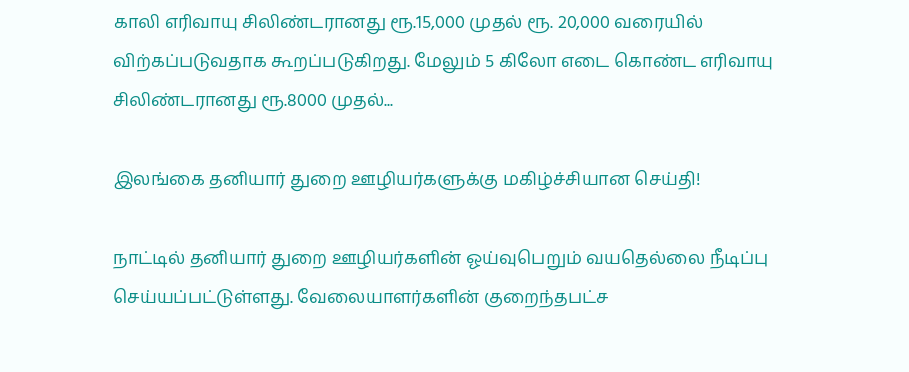காலி எரிவாயு சிலிண்டரானது ரூ.15,000 முதல் ரூ. 20,000 வரையில் விற்கப்படுவதாக கூறப்படுகிறது. மேலும் 5 கிலோ எடை கொண்ட எரிவாயு சிலிண்டரானது ரூ.8000 முதல்...

இலங்கை தனியார் துறை ஊழியர்களுக்கு மகிழ்ச்சியான செய்தி!

நாட்டில் தனியார் துறை ஊழியர்களின் ஓய்வுபெறும் வயதெல்லை நீடிப்பு செய்யப்பட்டுள்ளது. வேலையாளர்களின் குறைந்தபட்ச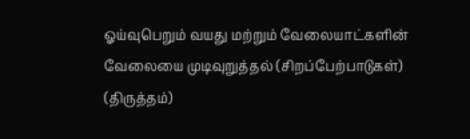ஓய்வுபெறும் வயது மற்றும் வேலையாட்களின் வேலையை முடிவுறுத்தல் (சிறப்பேற்பாடுகள்) (திருத்தம்)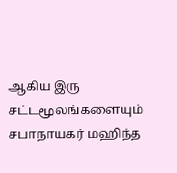ஆகிய இரு சட்டமூலங்களையும் சபாநாயகர் மஹிந்த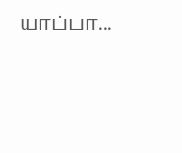யாப்பா...